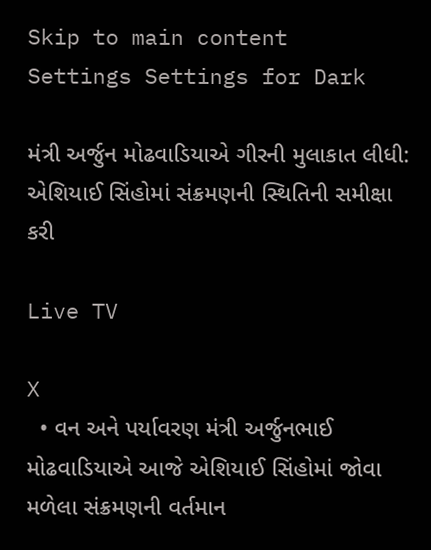Skip to main content
Settings Settings for Dark

મંત્રી અર્જુન મોઢવાડિયાએ ગીરની મુલાકાત લીધી: એશિયાઈ સિંહોમાં સંક્રમણની સ્થિતિની સમીક્ષા કરી

Live TV

X
  • વન અને પર્યાવરણ મંત્રી અર્જુનભાઈ મોઢવાડિયાએ આજે એશિયાઈ સિંહોમાં જોવા મળેલા સંક્રમણની વર્તમાન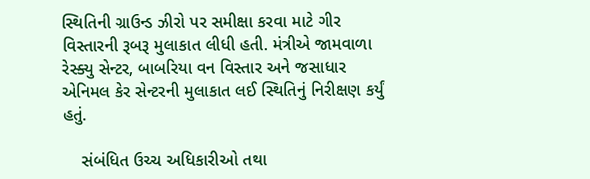સ્થિતિની ગ્રાઉન્ડ ઝીરો પર સમીક્ષા કરવા માટે ગીર વિસ્તારની રૂબરૂ મુલાકાત લીધી હતી. મંત્રીએ જામવાળા રેસ્ક્યુ સેન્ટર, બાબરિયા વન વિસ્તાર અને જસાધાર એનિમલ કેર સેન્ટરની મુલાકાત લઈ સ્થિતિનું નિરીક્ષણ કર્યું હતું.

    સંબંધિત ઉચ્ચ અધિકારીઓ તથા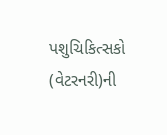પશુચિકિત્સકો (વેટરનરી)ની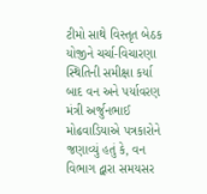ટીમો સાથે વિસ્તૃત બેઠક યોજીને ચર્ચા-વિચારણા સ્થિતિની સમીક્ષા કર્યા બાદ વન અને પર્યાવરણ મંત્રી અર્જુનભાઈ મોઢવાડિયાએ પત્રકારોને જણાવ્યું હતું કે, વન વિભાગ દ્વારા સમયસર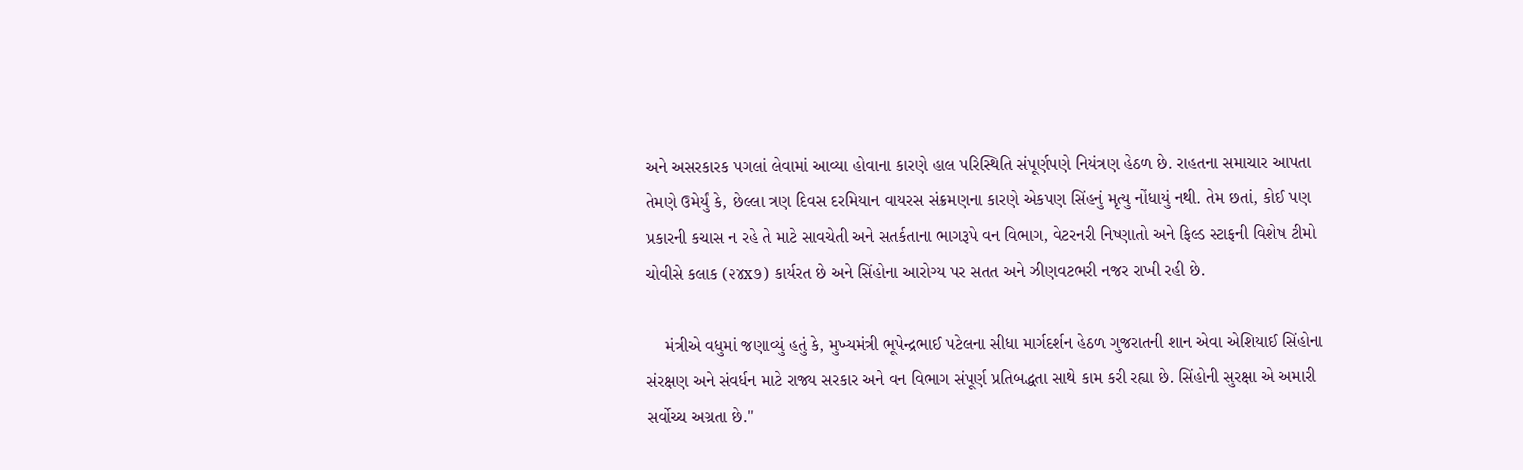અને અસરકારક પગલાં લેવામાં આવ્યા હોવાના કારણે હાલ પરિસ્થિતિ સંપૂર્ણપણે નિયંત્રણ હેઠળ છે. રાહતના સમાચાર આપતા તેમણે ઉમેર્યું કે, છેલ્લા ત્રણ દિવસ દરમિયાન વાયરસ સંક્રમણના કારણે એકપણ સિંહનું મૃત્યુ નોંધાયું નથી. તેમ છતાં, કોઈ પણ પ્રકારની કચાસ ન રહે તે માટે સાવચેતી અને સતર્કતાના ભાગરૂપે વન વિભાગ, વેટરનરી નિષ્ણાતો અને ફિલ્ડ સ્ટાફની વિશેષ ટીમો ચોવીસે કલાક (૨૪x૭) કાર્યરત છે અને સિંહોના આરોગ્ય પર સતત અને ઝીણવટભરી નજર રાખી રહી છે.

    મંત્રીએ વધુમાં જણાવ્યું હતું કે, મુખ્યમંત્રી ભૂપેન્દ્રભાઈ પટેલના સીધા માર્ગદર્શન હેઠળ ગુજરાતની શાન એવા એશિયાઈ સિંહોના સંરક્ષણ અને સંવર્ધન માટે રાજ્ય સરકાર અને વન વિભાગ સંપૂર્ણ પ્રતિબદ્ધતા સાથે કામ કરી રહ્યા છે. સિંહોની સુરક્ષા એ અમારી સર્વોચ્ચ અગ્રતા છે."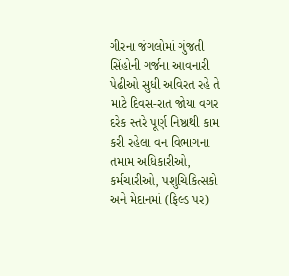ગીરના જંગલોમાં ગુંજતી સિંહોની ગર્જના આવનારી પેઢીઓ સુધી અવિરત રહે તે માટે દિવસ-રાત જોયા વગર દરેક સ્તરે પૂર્ણ નિષ્ઠાથી કામ કરી રહેલા વન વિભાગના તમામ અધિકારીઓ, કર્મચારીઓ, પશુચિકિત્સકો અને મેદાનમાં (ફિલ્ડ પર)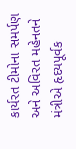કાર્યરત ટીમોના સમર્પણ અને અવિરત મહેનતને મંત્રીએ હૃદયપૂર્વક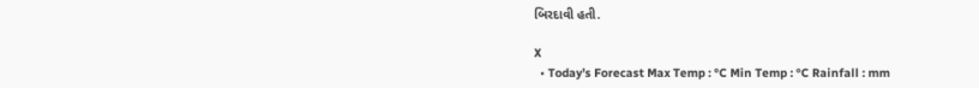બિરદાવી હતી.

X
  • Today’s Forecast Max Temp : °C Min Temp : °C Rainfall : mm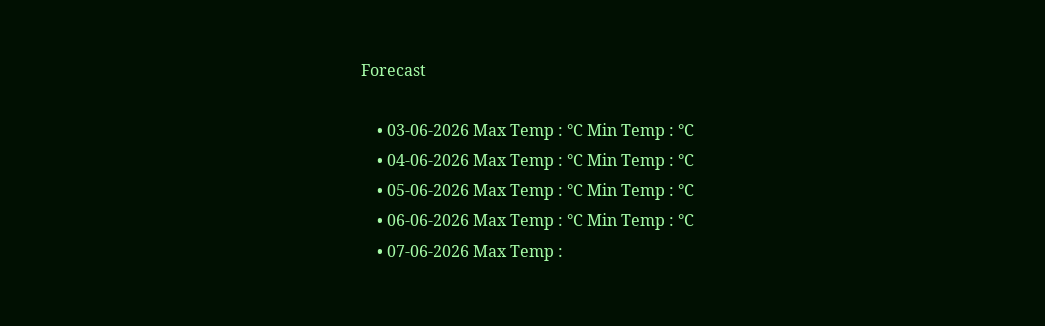Forecast

    • 03-06-2026 Max Temp : °C Min Temp : °C
    • 04-06-2026 Max Temp : °C Min Temp : °C
    • 05-06-2026 Max Temp : °C Min Temp : °C
    • 06-06-2026 Max Temp : °C Min Temp : °C
    • 07-06-2026 Max Temp :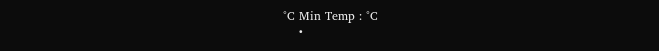°C Min Temp : °C
    •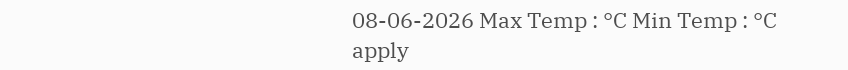08-06-2026 Max Temp : °C Min Temp : °C
apply